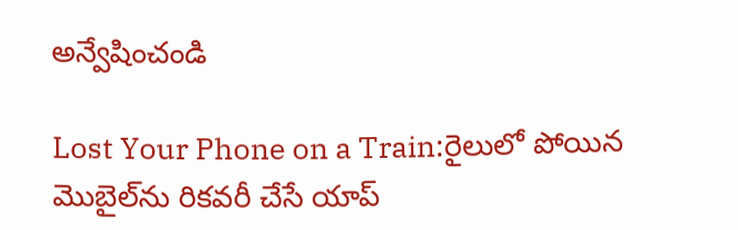అన్వేషించండి

Lost Your Phone on a Train:రైలులో పోయిన మొబైల్‌ను రికవరీ చేసే యాప్‌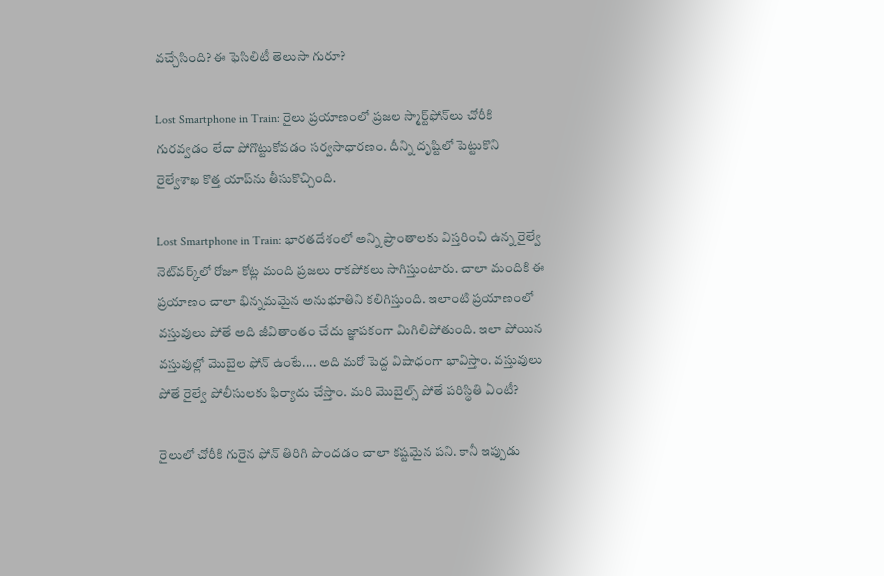వచ్చేసింది? ఈ ఫెసిలిటీ తెలుసా గురూ?

Lost Smartphone in Train: రైలు ప్రయాణంలో ప్రజల స్మార్ట్‌ఫోన్‌లు చోరీకి గురవ్వడం లేదా పోగొట్టుకోవడం సర్వసాధారణం. దీన్ని దృష్టిలో పెట్టుకొని రైల్వేశాఖ కొత్త యాప్‌ను తీసుకొచ్చింది.

Lost Smartphone in Train: భారతదేశంలో అన్ని ప్రాంతాలకు విస్తరించి ఉన్న రైల్వే నెట్‌వర్క్‌లో రోజూ కోట్ల మంది ప్రజలు రాకపోకలు సాగిస్తుంటారు. చాలా మందికి ఈ ప్రయాణం చాలా భిన్నమమైన అనుభూతిని కలిగిస్తుంది. ఇలాంటి ప్రయాణంలో వస్తువులు పోతే అది జీవితాంతం చేదు జ్ఞాపకంగా మిగిలిపోతుంది. ఇలా పోయిన వస్తువుల్లో మొబైల ఫోన్ ఉంటే.... అది మరో పెద్ద విషాధంగా భావిస్తాం. వస్తువులు పోతే రైల్వే పోలీసులకు ఫిర్యాదు చేస్తాం. మరి మొబైల్స్ పోతే పరిస్థితి ఏంటీ?

రైలులో చోరీకి గురైన ఫోన్‌ తిరిగి పొందడం చాలా కష్టమైన పని. కానీ ఇప్పుడు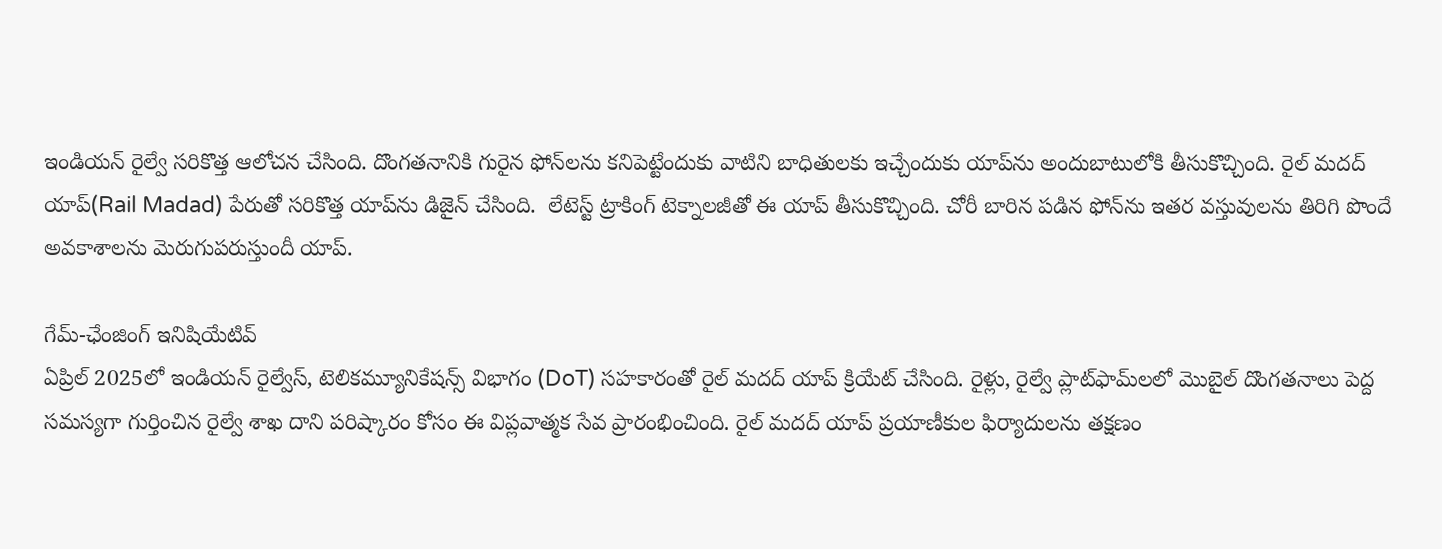ఇండియన్‌ రైల్వే సరికొత్త ఆలోచన చేసింది. దొంగతనానికి గురైన ఫోన్‌లను కనిపెట్టేందుకు వాటిని బాధితులకు ఇచ్చేందుకు యాప్‌ను అందుబాటులోకి తీసుకొచ్చింది. రైల్ మదద్ యాప్(Rail Madad) పేరుతో సరికొత్త యాప్‌ను డిజైన్ చేసింది.  లేటెస్ట్ ట్రాకింగ్ టెక్నాలజీతో ఈ యాప్ తీసుకొచ్చింది. చోరీ బారిన పడిన ఫోన్‌ను ఇతర వస్తువులను తిరిగి పొందే అవకాశాలను మెరుగుపరుస్తుందీ యాప్.

గేమ్-ఛేంజింగ్ ఇనిషియేటివ్
ఏప్రిల్ 2025లో ఇండియన్ రైల్వేస్, టెలికమ్యూనికేషన్స్ విభాగం (DoT) సహకారంతో రైల్ మదద్ యాప్ క్రియేట్ చేసింది. రైళ్లు, రైల్వే ప్లాట్‌ఫామ్‌లలో మొబైల్ దొంగతనాలు పెద్ద సమస్యగా గుర్తించిన రైల్వే శాఖ దాని పరిష్కారం కోసం ఈ విప్లవాత్మక సేవ ప్రారంభించింది. రైల్ మదద్ యాప్ ప్రయాణీకుల ఫిర్యాదులను తక్షణం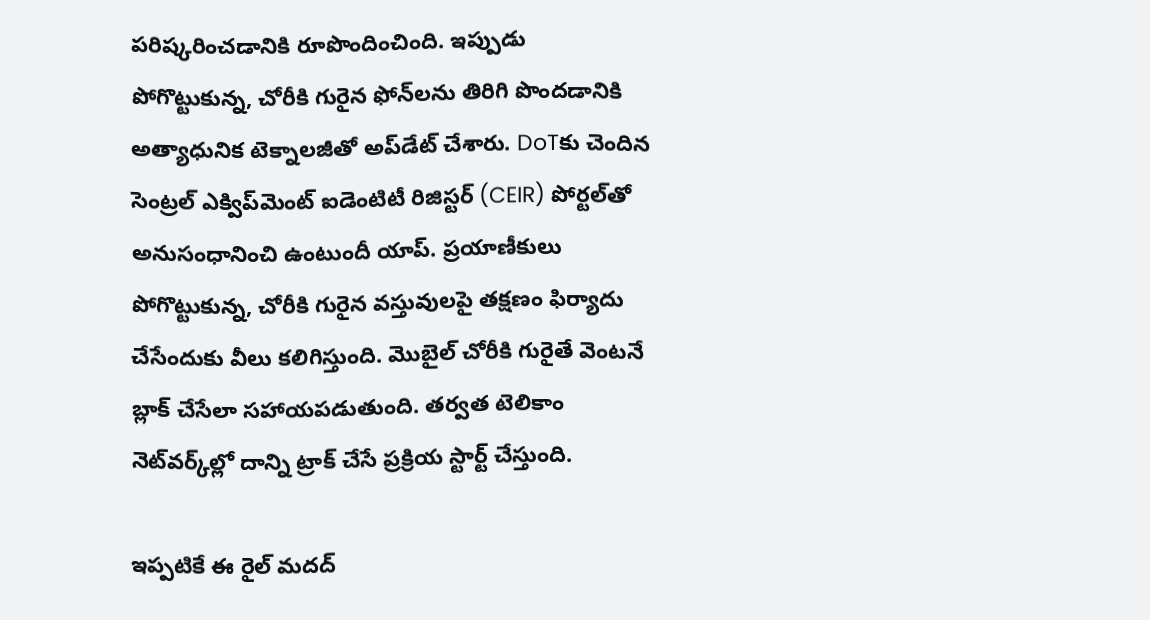పరిష్కరించడానికి రూపొందించింది. ఇప్పుడు పోగొట్టుకున్న, చోరీకి గురైన ఫోన్‌లను తిరిగి పొందడానికి అత్యాధునిక టెక్నాలజీతో అప్‌డేట్ చేశారు. DoTకు చెందిన సెంట్రల్ ఎక్విప్‌మెంట్ ఐడెంటిటీ రిజిస్టర్ (CEIR) పోర్టల్‌తో అనుసంధానించి ఉంటుందీ యాప్. ప్రయాణీకులు పోగొట్టుకున్న, చోరీకి గురైన వస్తువులపై తక్షణం ఫిర్యాదు చేసేందుకు వీలు కలిగిస్తుంది. మొబైల్ చోరీకి గురైతే వెంటనే బ్లాక్ చేసేలా సహాయపడుతుంది. తర్వత టెలికాం నెట్‌వర్క్‌ల్లో దాన్ని ట్రాక్ చేసే ప్రక్రియ స్టార్ట్ చేస్తుంది.

ఇప్పటికే ఈ రైల్ మదద్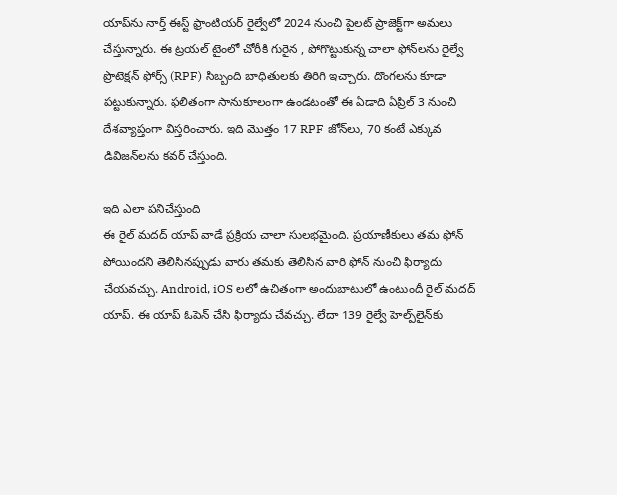యాప్‌ను నార్త్ ఈస్ట్ ఫ్రాంటియర్ రైల్వేలో 2024 నుంచి పైలట్ ప్రాజెక్ట్‌గా అమలు చేస్తున్నారు. ఈ ట్రయల్ టైంలో చోరీకి గురైన , పోగొట్టుకున్న చాలా ఫోన్‌లను రైల్వే ప్రొటెక్షన్ ఫోర్స్ (RPF) సిబ్బంది బాధితులకు తిరిగి ఇచ్చారు. దొంగలను కూడా పట్టుకున్నారు. ఫలితంగా సానుకూలంగా ఉండటంతో ఈ ఏడాది ఏప్రిల్ 3 నుంచి దేశవ్యాప్తంగా విస్తరించారు. ఇది మొత్తం 17 RPF జోన్‌లు, 70 కంటే ఎక్కువ డివిజన్‌లను కవర్ చేస్తుంది.

ఇది ఎలా పనిచేస్తుంది
ఈ రైల్ మదద్‌ యాప్ వాడే ప్రక్రియ చాలా సులభమైంది. ప్రయాణీకులు తమ ఫోన్ పోయిందని తెలిసినప్పుడు వారు తమకు తెలిసిన వారి ఫోన్‌ నుంచి ఫిర్యాదు చేయవచ్చు. Android, iOS లలో ఉచితంగా అందుబాటులో ఉంటుందీ రైల్ మదద్ యాప్‌. ఈ యాప్‌ ఓపెన్ చేసి ఫిర్యాదు చేవచ్చు. లేదా 139 రైల్వే హెల్ప్‌లైన్‌కు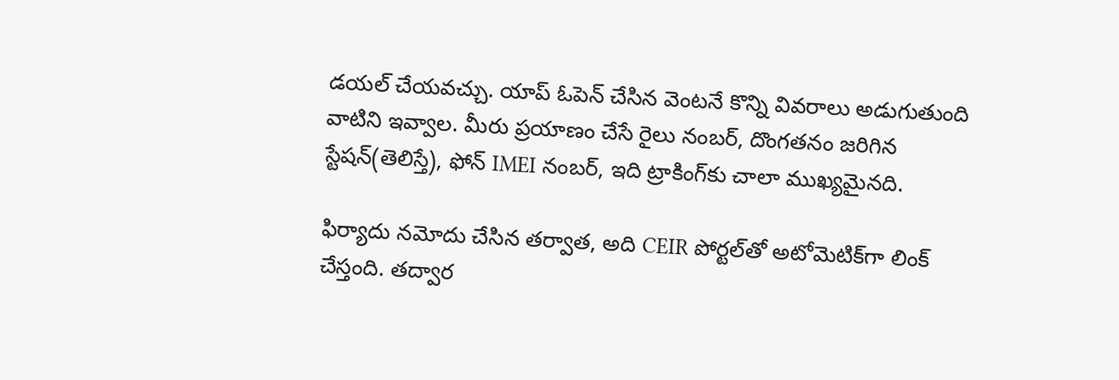డయల్ చేయవచ్చు. యాప్ ఓపెన్ చేసిన వెంటనే కొన్ని వివరాలు అడుగుతుంది వాటిని ఇవ్వాల. మీరు ప్రయాణం చేసే రైలు నంబర్, దొంగతనం జరిగిన స్టేషన్(తెలిస్తే), ఫోన్ IMEI నంబర్, ఇది ట్రాకింగ్‌కు చాలా ముఖ్యమైనది.

ఫిర్యాదు నమోదు చేసిన తర్వాత, అది CEIR పోర్టల్‌తో అటోమెటిక్‌గా లింక్ చేస్తంది. తద్వార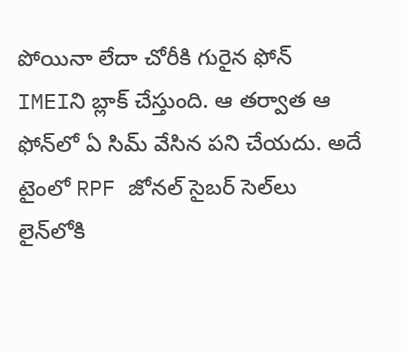పోయినా లేదా చోరీకి గురైన ఫోన్ IMEIని బ్లాక్ చేస్తుంది. ఆ తర్వాత ఆ ఫోన్‌లో ఏ సిమ్ వేసిన పని చేయదు. అదే టైంలో RPF జోనల్ సైబర్ సెల్‌లు లైన్‌లోకి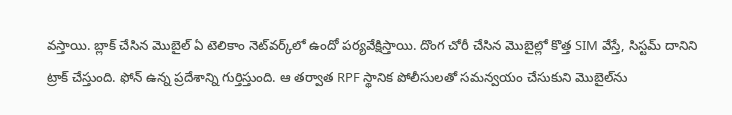వస్తాయి. బ్లాక్ చేసిన మొబైల్ ఏ టెలికాం నెట్‌వర్క్‌లో ఉందో పర్యవేక్షిస్తాయి. దొంగ చోరీ చేసిన మొబైల్లో కొత్త SIM వేస్తే, సిస్టమ్ దానిని ట్రాక్ చేస్తుంది. ఫోన్ ఉన్న ప్రదేశాన్ని గుర్తిస్తుంది. ఆ తర్వాత RPF స్థానిక పోలీసులతో సమన్వయం చేసుకుని మొబైల్‌ను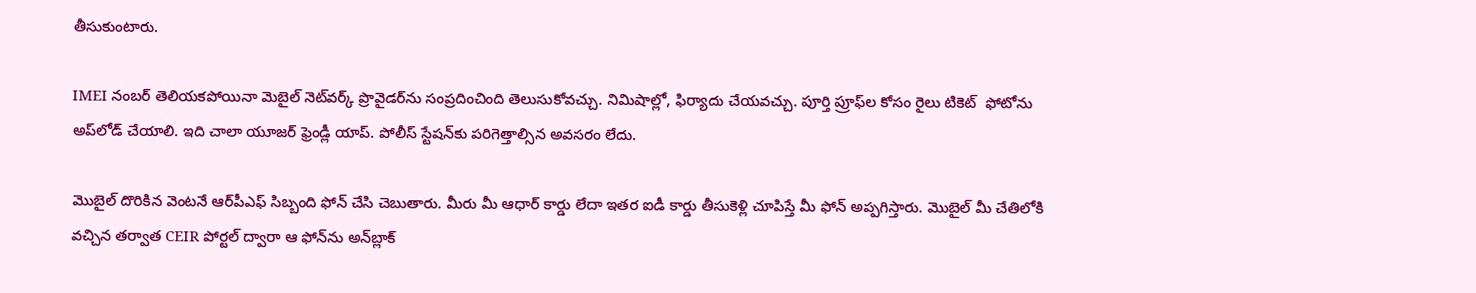తీసుకుంటారు.

IMEI నంబర్ తెలియకపోయినా మెబైల్‌ నెట్‌వర్క్ ప్రొవైడర్‌ను సంప్రదించింది తెలుసుకోవచ్చు. నిమిషాల్లో, ఫిర్యాదు చేయవచ్చు. పూర్తి ప్రూఫ్‌ల కోసం రైలు టికెట్  ఫోటోను అప్‌లోడ్ చేయాలి. ఇది చాలా యూజర్ ఫ్రెండ్లీ యాప్‌. పోలీస్ స్టేషన్‌కు పరిగెత్తాల్సిన అవసరం లేదు.

మొబైల్‌ దొరికిన వెంటనే ఆర్‌పీఎఫ్‌ సిబ్బంది ఫోన్ చేసి చెబుతారు. మీరు మీ ఆధార్ కార్డు లేదా ఇతర ఐడీ కార్డు తీసుకెళ్లి చూపిస్తే మీ ఫోన్ అప్పగిస్తారు. మొబైల్ మీ చేతిలోకి వచ్చిన తర్వాత CEIR పోర్టల్ ద్వారా ఆ ఫోన్‌ను అన్‌బ్లాక్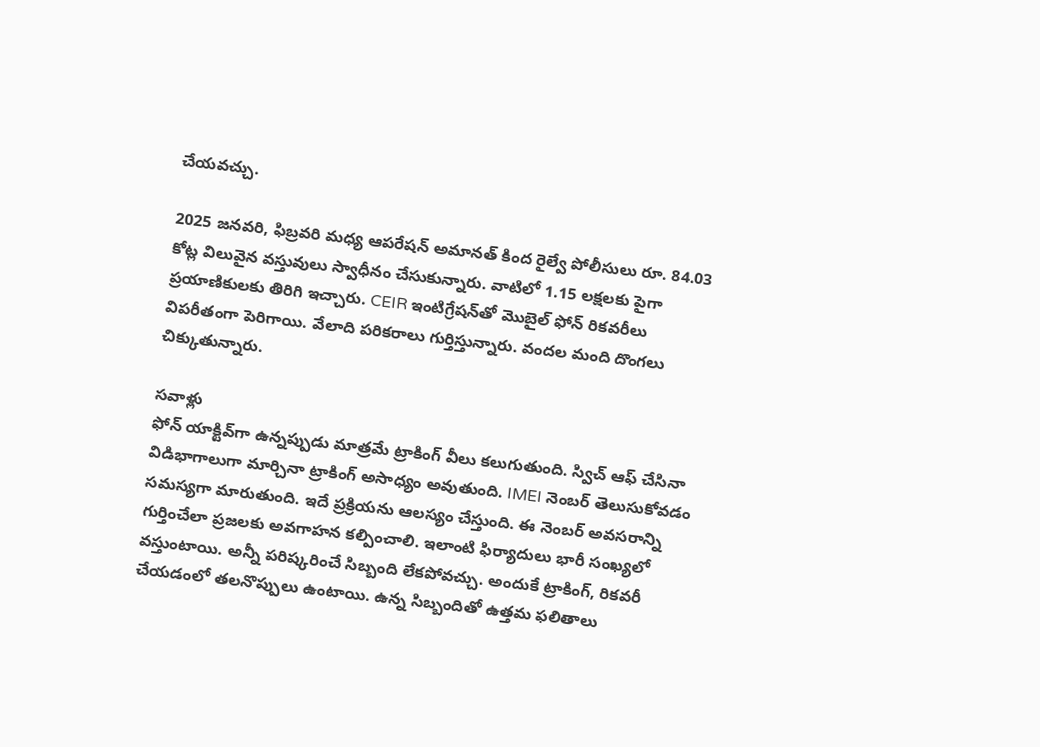చేయవచ్చు.

2025 జనవరి, ఫిబ్రవరి మధ్య ఆపరేషన్ అమానత్ కింద రైల్వే పోలీసులు రూ. 84.03 కోట్ల విలువైన వస్తువులు స్వాధీనం చేసుకున్నారు. వాటిలో 1.15 లక్షలకు పైగా ప్రయాణికులకు తిరిగి ఇచ్చారు. CEIR ఇంటిగ్రేషన్‌తో మొబైల్ ఫోన్ రికవరీలు విపరీతంగా పెరిగాయి. వేలాది పరికరాలు గుర్తిస్తున్నారు. వందల మంది దొంగలు చిక్కుతున్నారు.

సవాళ్లు
ఫోన్ యాక్టివ్‌గా ఉన్నప్పుడు మాత్రమే ట్రాకింగ్ వీలు కలుగుతుంది. స్విచ్ ఆఫ్ చేసినా విడిభాగాలుగా మార్చినా ట్రాకింగ్ అసాధ్యం అవుతుంది. IMEI నెంబర్ తెలుసుకోవడం సమస్యగా మారుతుంది. ఇదే ప్రక్రియను ఆలస్యం చేస్తుంది. ఈ నెంబర్‌ అవసరాన్ని గుర్తించేలా ప్రజలకు అవగాహన కల్పించాలి. ఇలాంటి ఫిర్యాదులు భారీ సంఖ్యలో వస్తుంటాయి. అన్నీ పరిష్కరించే సిబ్బంది లేకపోవచ్చు. అందుకే ట్రాకింగ్, రికవరీ చేయడంలో తలనొప్పులు ఉంటాయి. ఉన్న సిబ్బందితో ఉత్తమ ఫలితాలు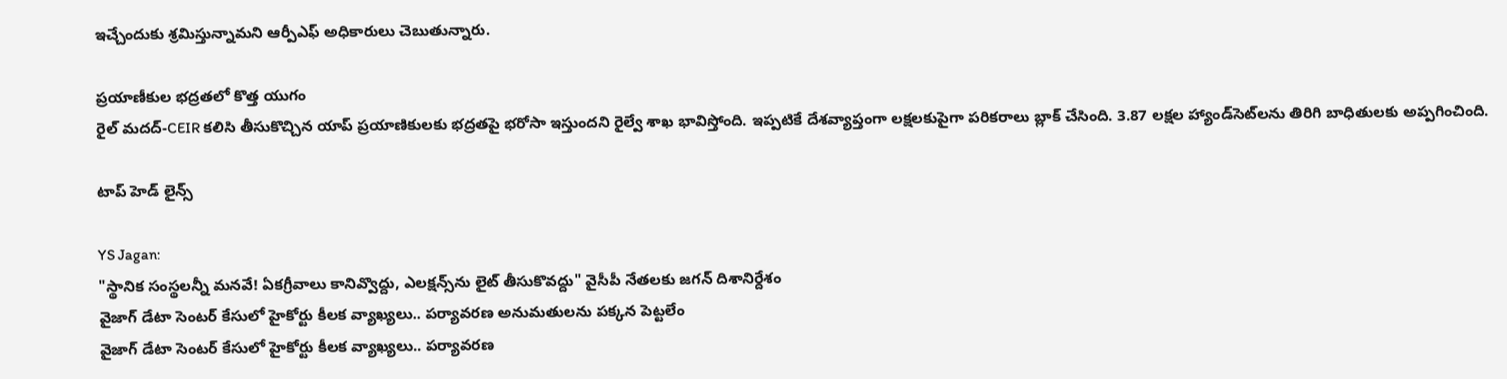ఇచ్చేందుకు శ్రమిస్తున్నామని ఆర్పీఎఫ్‌ అధికారులు చెబుతున్నారు.

ప్రయాణీకుల భద్రతలో కొత్త యుగం
రైల్ మదద్-CEIR కలిసి తీసుకొచ్చిన యాప్‌ ప్రయాణికులకు భద్రతపై భరోసా ఇస్తుందని రైల్వే శాఖ భావిస్తోంది. ఇప్పటికే దేశవ్యాప్తంగా లక్షలకుపైగా పరికరాలు బ్లాక్ చేసింది. 3.87 లక్షల హ్యాండ్‌సెట్‌లను తిరిగి బాధితులకు అప్పగించింది.

టాప్ హెడ్ లైన్స్

YS Jagan:
"స్థానిక సంస్థలన్నీ మనవే! ఏకగ్రీవాలు కానివ్వొద్దు, ఎలక్షన్స్‌ను లైట్ తీసుకొవద్దు" వైసీపీ నేతలకు జగన్ దిశానిర్దేశం
వైజాగ్ డేటా సెంటర్‌ కేసులో హైకోర్టు కీలక వ్యాఖ్యలు.. పర్యావరణ అనుమతులను పక్కన పెట్టలేం
వైజాగ్ డేటా సెంటర్‌ కేసులో హైకోర్టు కీలక వ్యాఖ్యలు.. పర్యావరణ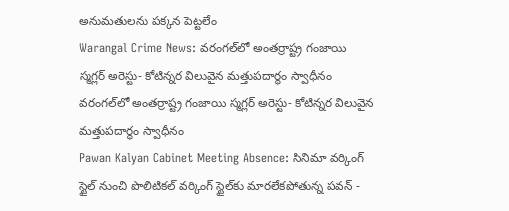అనుమతులను పక్కన పెట్టలేం
Warangal Crime News: వరంగల్‌లో అంతర్రాష్ట్ర గంజాయి స్మగ్లర్ అరెస్టు- కోటిన్నర విలువైన మత్తుపదార్థం స్వాధీనం
వరంగల్‌లో అంతర్రాష్ట్ర గంజాయి స్మగ్లర్ అరెస్టు- కోటిన్నర విలువైన మత్తుపదార్థం స్వాధీనం
Pawan Kalyan Cabinet Meeting Absence: సినిమా వర్కింగ్ స్టైల్ నుంచి పొలిటికల్ వర్కింగ్ స్టైల్‌కు మారలేకపోతున్న పవన్ -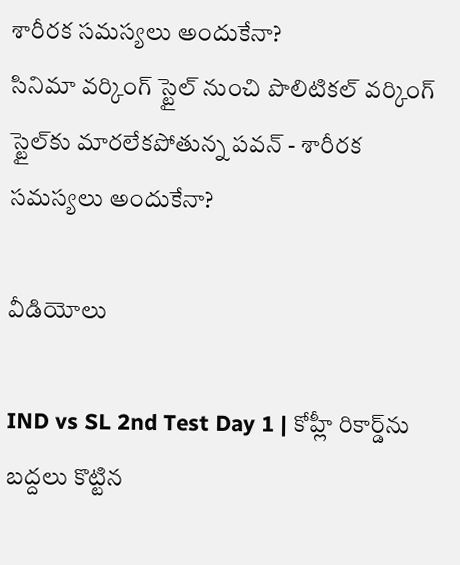శారీరక సమస్యలు అందుకేనా?
సినిమా వర్కింగ్ స్టైల్ నుంచి పొలిటికల్ వర్కింగ్ స్టైల్‌కు మారలేకపోతున్న పవన్ - శారీరక సమస్యలు అందుకేనా?

వీడియోలు

IND vs SL 2nd Test Day 1 | కోహ్లీ రికార్డ్‌ను బద్దలు కొట్టిన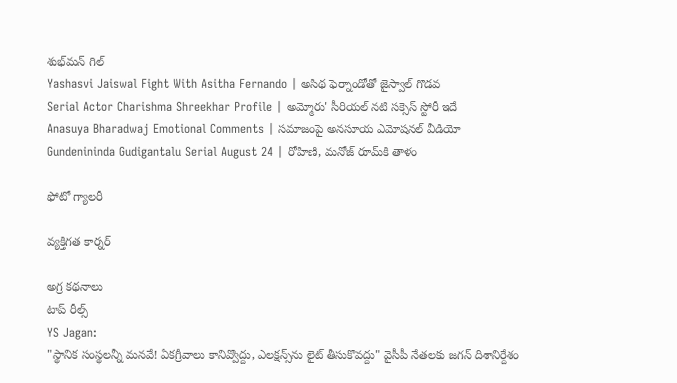శుభ్‌మన్ గిల్
Yashasvi Jaiswal Fight With Asitha Fernando | అసిథ ఫెర్నాండోతో జైస్వాల్ గొడవ
Serial Actor Charishma Shreekhar Profile | అమ్మోరు' సీరియల్ నటి సక్సెస్ స్టోరీ ఇదే
Anasuya Bharadwaj Emotional Comments | సమాజంపై అనసూయ ఎమోషనల్ వీడియో
Gundenininda Gudigantalu Serial August 24 | రోహిణి, మనోజ్ రూమ్‌కి తాళం

ఫోటో గ్యాలరీ

వ్యక్తిగత కార్నర్

అగ్ర కథనాలు
టాప్ రీల్స్
YS Jagan:
"స్థానిక సంస్థలన్నీ మనవే! ఏకగ్రీవాలు కానివ్వొద్దు, ఎలక్షన్స్‌ను లైట్ తీసుకొవద్దు" వైసీపీ నేతలకు జగన్ దిశానిర్దేశం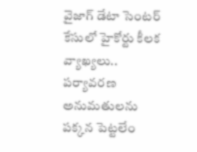వైజాగ్ డేటా సెంటర్‌ కేసులో హైకోర్టు కీలక వ్యాఖ్యలు.. పర్యావరణ అనుమతులను పక్కన పెట్టలేం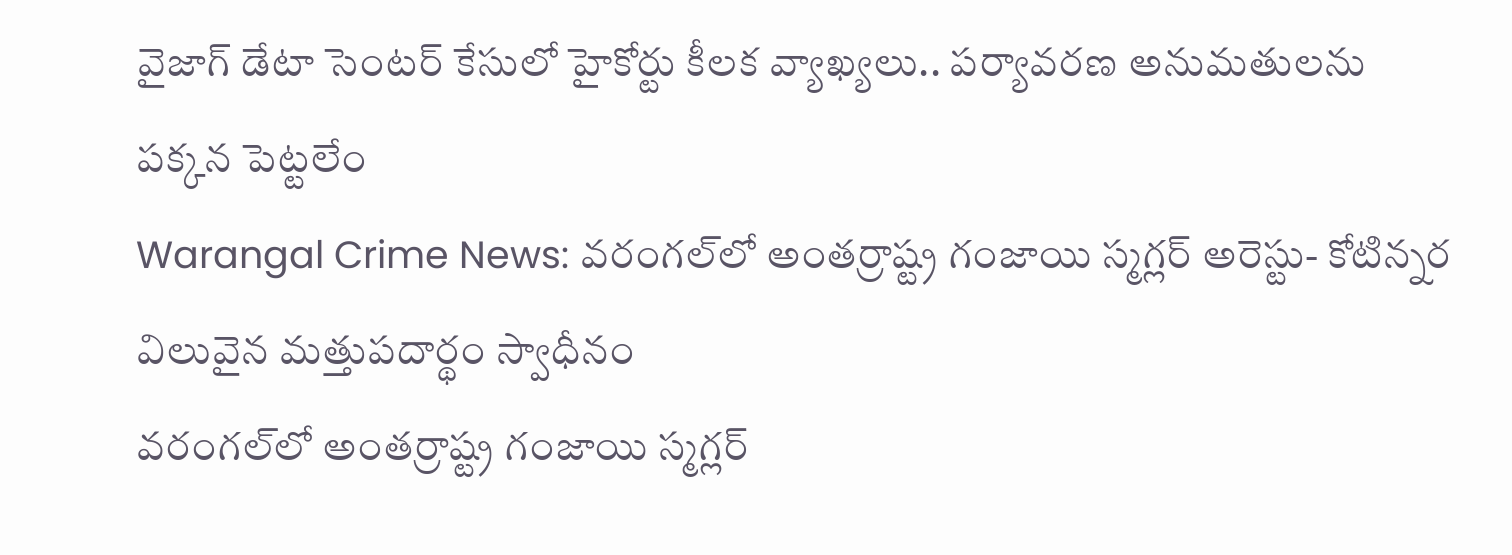వైజాగ్ డేటా సెంటర్‌ కేసులో హైకోర్టు కీలక వ్యాఖ్యలు.. పర్యావరణ అనుమతులను పక్కన పెట్టలేం
Warangal Crime News: వరంగల్‌లో అంతర్రాష్ట్ర గంజాయి స్మగ్లర్ అరెస్టు- కోటిన్నర విలువైన మత్తుపదార్థం స్వాధీనం
వరంగల్‌లో అంతర్రాష్ట్ర గంజాయి స్మగ్లర్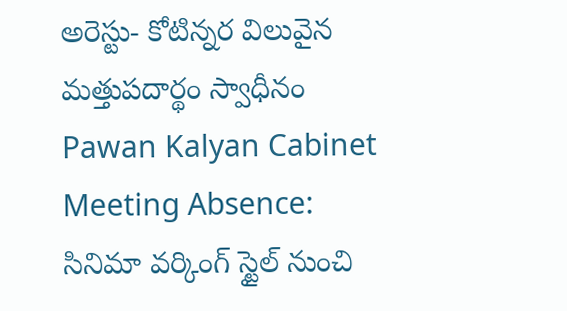అరెస్టు- కోటిన్నర విలువైన మత్తుపదార్థం స్వాధీనం
Pawan Kalyan Cabinet Meeting Absence: సినిమా వర్కింగ్ స్టైల్ నుంచి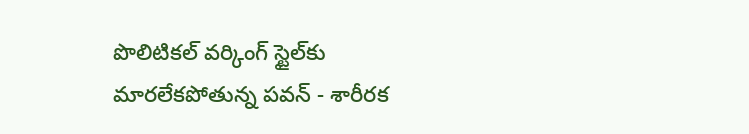పొలిటికల్ వర్కింగ్ స్టైల్‌కు మారలేకపోతున్న పవన్ - శారీరక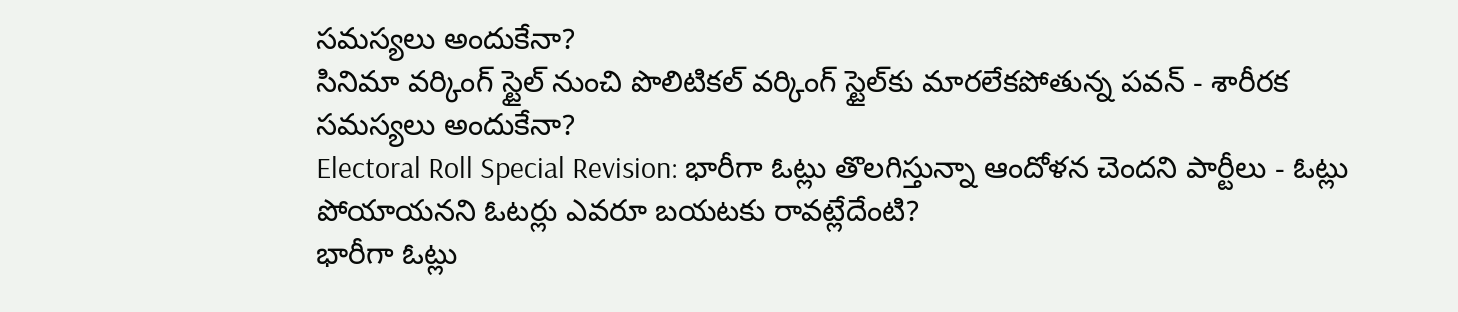సమస్యలు అందుకేనా?
సినిమా వర్కింగ్ స్టైల్ నుంచి పొలిటికల్ వర్కింగ్ స్టైల్‌కు మారలేకపోతున్న పవన్ - శారీరక సమస్యలు అందుకేనా?
Electoral Roll Special Revision: భారీగా ఓట్లు తొలగిస్తున్నా ఆందోళన చెందని పార్టీలు - ఓట్లు పోయాయనని ఓటర్లు ఎవరూ బయటకు రావట్లేదేంటి?
భారీగా ఓట్లు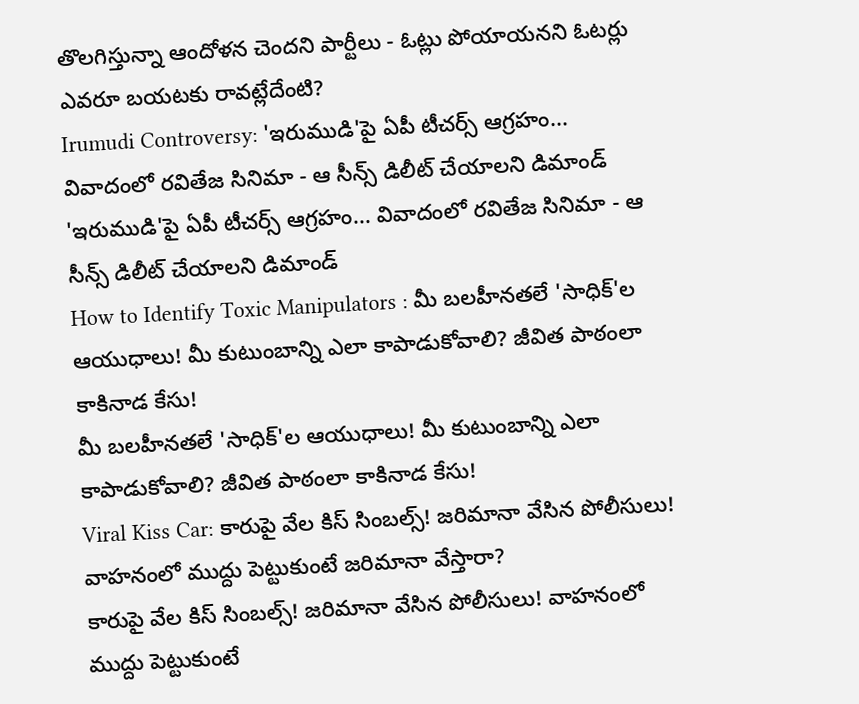తొలగిస్తున్నా ఆందోళన చెందని పార్టీలు - ఓట్లు పోయాయనని ఓటర్లు ఎవరూ బయటకు రావట్లేదేంటి?
Irumudi Controversy: 'ఇరుముడి'పై ఏపీ టీచర్స్ ఆగ్రహం... వివాదంలో రవితేజ సినిమా - ఆ సీన్స్ డిలీట్ చేయాలని డిమాండ్
'ఇరుముడి'పై ఏపీ టీచర్స్ ఆగ్రహం... వివాదంలో రవితేజ సినిమా - ఆ సీన్స్ డిలీట్ చేయాలని డిమాండ్
How to Identify Toxic Manipulators : మీ బలహీనతలే 'సాధిక్'ల ఆయుధాలు! మీ కుటుంబాన్ని ఎలా కాపాడుకోవాలి? జీవిత పాఠంలా కాకినాడ కేసు!
మీ బలహీనతలే 'సాధిక్'ల ఆయుధాలు! మీ కుటుంబాన్ని ఎలా కాపాడుకోవాలి? జీవిత పాఠంలా కాకినాడ కేసు!
Viral Kiss Car: కారుపై వేల కిస్ సింబల్స్! జరిమానా వేసిన పోలీసులు! వాహనంలో ముద్దు పెట్టుకుంటే జరిమానా వేస్తారా?
కారుపై వేల కిస్ సింబల్స్! జరిమానా వేసిన పోలీసులు! వాహనంలో ముద్దు పెట్టుకుంటే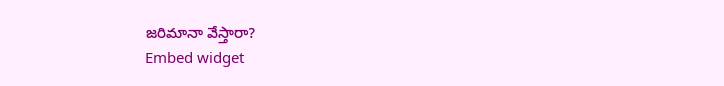జరిమానా వేస్తారా?
Embed widget